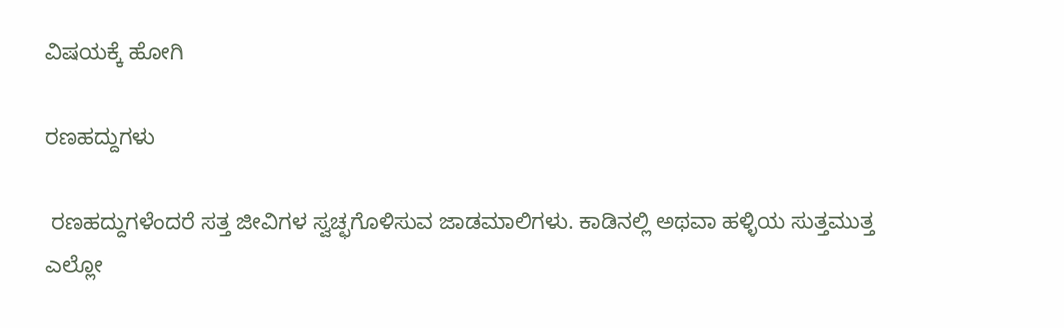ವಿಷಯಕ್ಕೆ ಹೋಗಿ

ರಣಹದ್ದುಗಳು

 ರಣಹದ್ದುಗಳೆಂದರೆ ಸತ್ತ ಜೀವಿಗಳ ಸ್ವಚ್ಛಗೊಳಿಸುವ ಜಾಡಮಾಲಿಗಳು. ಕಾಡಿನಲ್ಲಿ ಅಥವಾ ಹಳ್ಳಿಯ ಸುತ್ತಮುತ್ತ ಎಲ್ಲೋ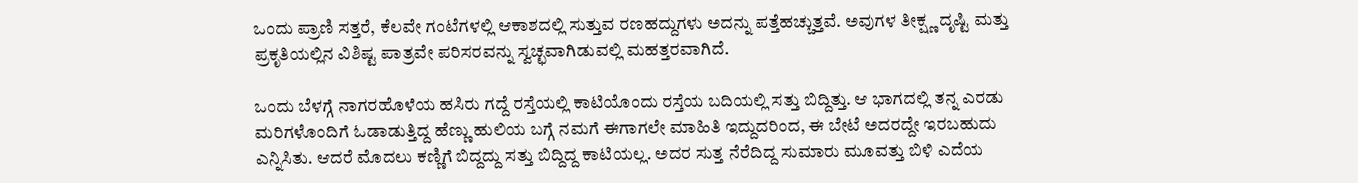ಒಂದು ಪ್ರಾಣಿ ಸತ್ತರೆ, ಕೆಲವೇ ಗಂಟೆಗಳಲ್ಲಿ ಆಕಾಶದಲ್ಲಿ ಸುತ್ತುವ ರಣಹದ್ದುಗಳು ಅದನ್ನು ಪತ್ತೆಹಚ್ಚುತ್ತವೆ. ಅವುಗಳ ತೀಕ್ಷ್ಣ ದೃಷ್ಟಿ ಮತ್ತು ಪ್ರಕೃತಿಯಲ್ಲಿನ ವಿಶಿಷ್ಟ ಪಾತ್ರವೇ ಪರಿಸರವನ್ನು ಸ್ವಚ್ಛವಾಗಿಡುವಲ್ಲಿ ಮಹತ್ತರವಾಗಿದೆ.

ಒಂದು ಬೆಳಗ್ಗೆ ನಾಗರಹೊಳೆಯ ಹಸಿರು ಗದ್ದೆ ರಸ್ತೆಯಲ್ಲಿ ಕಾಟಿಯೊಂದು ರಸ್ತೆಯ ಬದಿಯಲ್ಲಿ ಸತ್ತು ಬಿದ್ದಿತ್ತು. ಆ ಭಾಗದಲ್ಲಿ ತನ್ನ ಎರಡು ಮರಿಗಳೊಂದಿಗೆ ಓಡಾಡುತ್ತಿದ್ದ ಹೆಣ್ಣು ಹುಲಿಯ ಬಗ್ಗೆ ನಮಗೆ ಈಗಾಗಲೇ ಮಾಹಿತಿ ಇದ್ದುದರಿಂದ, ಈ ಬೇಟೆ ಅದರದ್ದೇ ಇರಬಹುದು ಎನ್ನಿಸಿತು. ಆದರೆ ಮೊದಲು ಕಣ್ಣಿಗೆ ಬಿದ್ದದ್ದು ಸತ್ತು ಬಿದ್ದಿದ್ದ ಕಾಟಿಯಲ್ಲ. ಅದರ ಸುತ್ತ ನೆರೆದಿದ್ದ ಸುಮಾರು ಮೂವತ್ತು ಬಿಳಿ ಎದೆಯ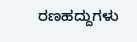ರಣಹದ್ದುಗಳು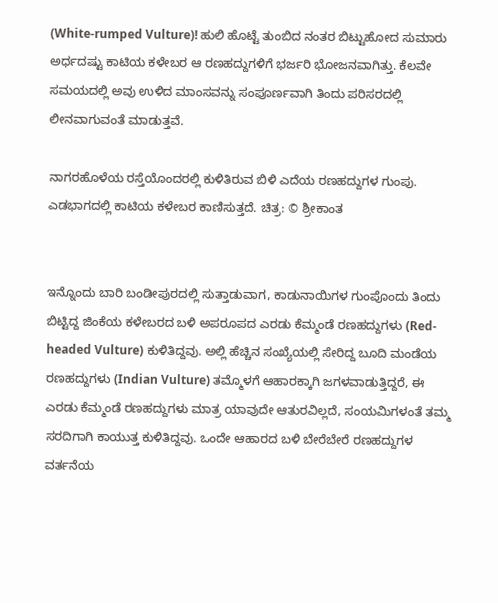(White-rumped Vulture)! ಹುಲಿ ಹೊಟ್ಟೆ ತುಂಬಿದ ನಂತರ ಬಿಟ್ಟುಹೋದ ಸುಮಾರು ಅರ್ಧದಷ್ಟು ಕಾಟಿಯ ಕಳೇಬರ ಆ ರಣಹದ್ದುಗಳಿಗೆ ಭರ್ಜರಿ ಭೋಜನವಾಗಿತ್ತು. ಕೆಲವೇ ಸಮಯದಲ್ಲಿ ಅವು ಉಳಿದ ಮಾಂಸವನ್ನು ಸಂಪೂರ್ಣವಾಗಿ ತಿಂದು ಪರಿಸರದಲ್ಲಿ ಲೀನವಾಗುವಂತೆ ಮಾಡುತ್ತವೆ.

ನಾಗರಹೊಳೆಯ ರಸ್ತೆಯೊಂದರಲ್ಲಿ ಕುಳಿತಿರುವ ಬಿಳಿ ಎದೆಯ ರಣಹದ್ದುಗಳ ಗುಂಪು. ಎಡಭಾಗದಲ್ಲಿ ಕಾಟಿಯ ಕಳೇಬರ ಕಾಣಿಸುತ್ತದೆ. ಚಿತ್ರ: © ಶ್ರೀಕಾಂತ


ಇನ್ನೊಂದು ಬಾರಿ ಬಂಡೀಪುರದಲ್ಲಿ ಸುತ್ತಾಡುವಾಗ, ಕಾಡುನಾಯಿಗಳ ಗುಂಪೊಂದು ತಿಂದು ಬಿಟ್ಟಿದ್ದ ಜಿಂಕೆಯ ಕಳೇಬರದ ಬಳಿ ಅಪರೂಪದ ಎರಡು ಕೆಮ್ಮಂಡೆ ರಣಹದ್ದುಗಳು (Red-headed Vulture) ಕುಳಿತಿದ್ದವು. ಅಲ್ಲಿ ಹೆಚ್ಚಿನ ಸಂಖ್ಯೆಯಲ್ಲಿ ಸೇರಿದ್ದ ಬೂದಿ ಮಂಡೆಯ ರಣಹದ್ದುಗಳು (Indian Vulture) ತಮ್ಮೊಳಗೆ ಆಹಾರಕ್ಕಾಗಿ ಜಗಳವಾಡುತ್ತಿದ್ದರೆ, ಈ ಎರಡು ಕೆಮ್ಮಂಡೆ ರಣಹದ್ದುಗಳು ಮಾತ್ರ ಯಾವುದೇ ಆತುರವಿಲ್ಲದೆ, ಸಂಯಮಿಗಳಂತೆ ತಮ್ಮ ಸರದಿಗಾಗಿ ಕಾಯುತ್ತ ಕುಳಿತಿದ್ದವು. ಒಂದೇ ಆಹಾರದ ಬಳಿ ಬೇರೆಬೇರೆ ರಣಹದ್ದುಗಳ ವರ್ತನೆಯ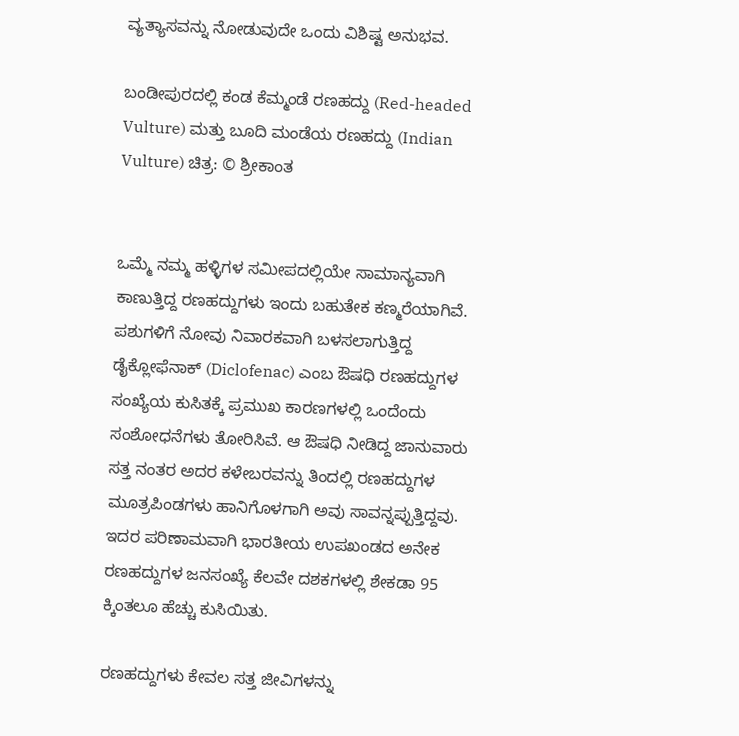ವ್ಯತ್ಯಾಸವನ್ನು ನೋಡುವುದೇ ಒಂದು ವಿಶಿಷ್ಟ ಅನುಭವ.

ಬಂಡೀಪುರದಲ್ಲಿ ಕಂಡ ಕೆಮ್ಮಂಡೆ ರಣಹದ್ದು (Red-headed Vulture) ಮತ್ತು ಬೂದಿ ಮಂಡೆಯ ರಣಹದ್ದು (Indian Vulture) ಚಿತ್ರ: © ಶ್ರೀಕಾಂತ


ಒಮ್ಮೆ ನಮ್ಮ ಹಳ್ಳಿಗಳ ಸಮೀಪದಲ್ಲಿಯೇ ಸಾಮಾನ್ಯವಾಗಿ ಕಾಣುತ್ತಿದ್ದ ರಣಹದ್ದುಗಳು ಇಂದು ಬಹುತೇಕ ಕಣ್ಮರೆಯಾಗಿವೆ. ಪಶುಗಳಿಗೆ ನೋವು ನಿವಾರಕವಾಗಿ ಬಳಸಲಾಗುತ್ತಿದ್ದ ಡೈಕ್ಲೋಫೆನಾಕ್ (Diclofenac) ಎಂಬ ಔಷಧಿ ರಣಹದ್ದುಗಳ ಸಂಖ್ಯೆಯ ಕುಸಿತಕ್ಕೆ ಪ್ರಮುಖ ಕಾರಣಗಳಲ್ಲಿ ಒಂದೆಂದು ಸಂಶೋಧನೆಗಳು ತೋರಿಸಿವೆ. ಆ ಔಷಧಿ ನೀಡಿದ್ದ ಜಾನುವಾರು ಸತ್ತ ನಂತರ ಅದರ ಕಳೇಬರವನ್ನು ತಿಂದಲ್ಲಿ ರಣಹದ್ದುಗಳ ಮೂತ್ರಪಿಂಡಗಳು ಹಾನಿಗೊಳಗಾಗಿ ಅವು ಸಾವನ್ನಪ್ಪುತ್ತಿದ್ದವು. ಇದರ ಪರಿಣಾಮವಾಗಿ ಭಾರತೀಯ ಉಪಖಂಡದ ಅನೇಕ ರಣಹದ್ದುಗಳ ಜನಸಂಖ್ಯೆ ಕೆಲವೇ ದಶಕಗಳಲ್ಲಿ ಶೇಕಡಾ 95 ಕ್ಕಿಂತಲೂ ಹೆಚ್ಚು ಕುಸಿಯಿತು.

ರಣಹದ್ದುಗಳು ಕೇವಲ ಸತ್ತ ಜೀವಿಗಳನ್ನು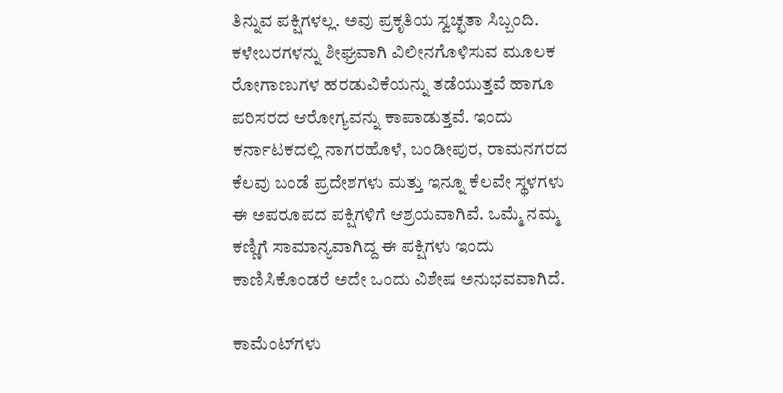ತಿನ್ನುವ ಪಕ್ಷಿಗಳಲ್ಲ. ಅವು ಪ್ರಕೃತಿಯ ಸ್ವಚ್ಛತಾ ಸಿಬ್ಬಂದಿ. ಕಳೇಬರಗಳನ್ನು ಶೀಘ್ರವಾಗಿ ವಿಲೀನಗೊಳಿಸುವ ಮೂಲಕ ರೋಗಾಣುಗಳ ಹರಡುವಿಕೆಯನ್ನು ತಡೆಯುತ್ತವೆ ಹಾಗೂ ಪರಿಸರದ ಆರೋಗ್ಯವನ್ನು ಕಾಪಾಡುತ್ತವೆ. ಇಂದು ಕರ್ನಾಟಕದಲ್ಲಿ ನಾಗರಹೊಳೆ, ಬಂಡೀಪುರ, ರಾಮನಗರದ ಕೆಲವು ಬಂಡೆ ಪ್ರದೇಶಗಳು ಮತ್ತು ಇನ್ನೂ ಕೆಲವೇ ಸ್ಥಳಗಳು ಈ ಅಪರೂಪದ ಪಕ್ಷಿಗಳಿಗೆ ಆಶ್ರಯವಾಗಿವೆ. ಒಮ್ಮೆ ನಮ್ಮ ಕಣ್ಣಿಗೆ ಸಾಮಾನ್ಯವಾಗಿದ್ದ ಈ ಪಕ್ಷಿಗಳು ಇಂದು ಕಾಣಿಸಿಕೊಂಡರೆ ಅದೇ ಒಂದು ವಿಶೇಷ ಅನುಭವವಾಗಿದೆ.

ಕಾಮೆಂಟ್‌ಗಳು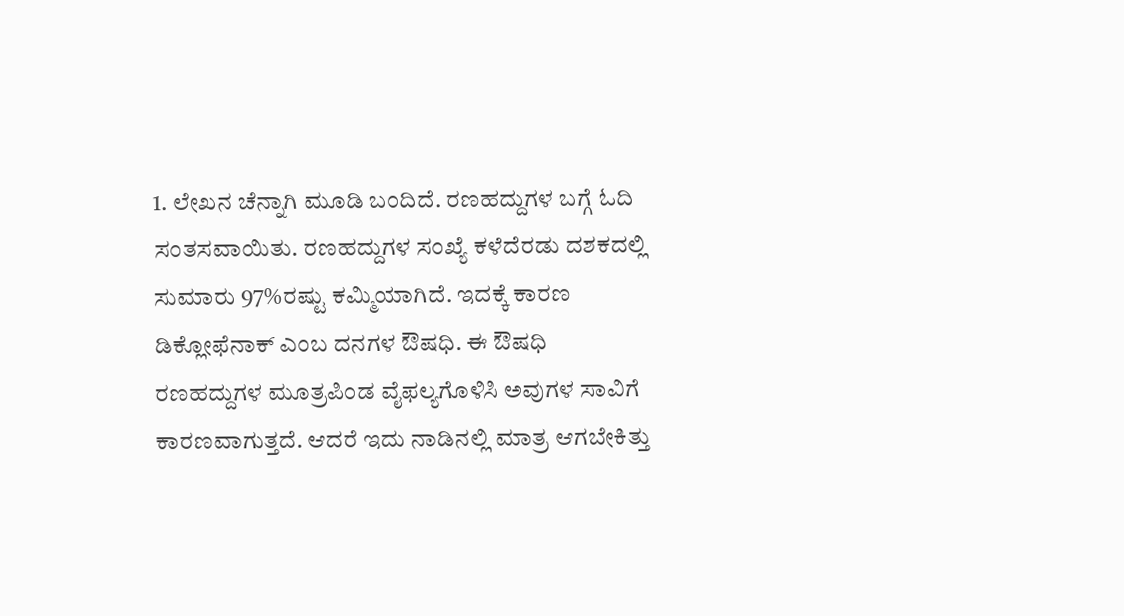1. ಲೇಖನ ಚೆನ್ನಾಗಿ ಮೂಡಿ ಬಂದಿದೆ. ರಣಹದ್ದುಗಳ ಬಗ್ಗೆ ಓದಿ ಸಂತಸವಾಯಿತು. ರಣಹದ್ದುಗಳ ಸಂಖ್ಯೆ ಕಳೆದೆರಡು ದಶಕದಲ್ಲಿ ಸುಮಾರು 97%ರಷ್ಟು ಕಮ್ಮಿಯಾಗಿದೆ. ಇದಕ್ಕೆ ಕಾರಣ ಡಿಕ್ಲೋಫೆನಾಕ್ ಎಂಬ ದನಗಳ ಔಷಧಿ. ಈ ಔಷಧಿ ರಣಹದ್ದುಗಳ ಮೂತ್ರಪಿಂಡ ವೈಫಲ್ಯಗೊಳಿಸಿ ಅವುಗಳ ಸಾವಿಗೆ ಕಾರಣವಾಗುತ್ತದೆ. ಆದರೆ ಇದು ನಾಡಿನಲ್ಲಿ ಮಾತ್ರ ಆಗಬೇಕಿತ್ತು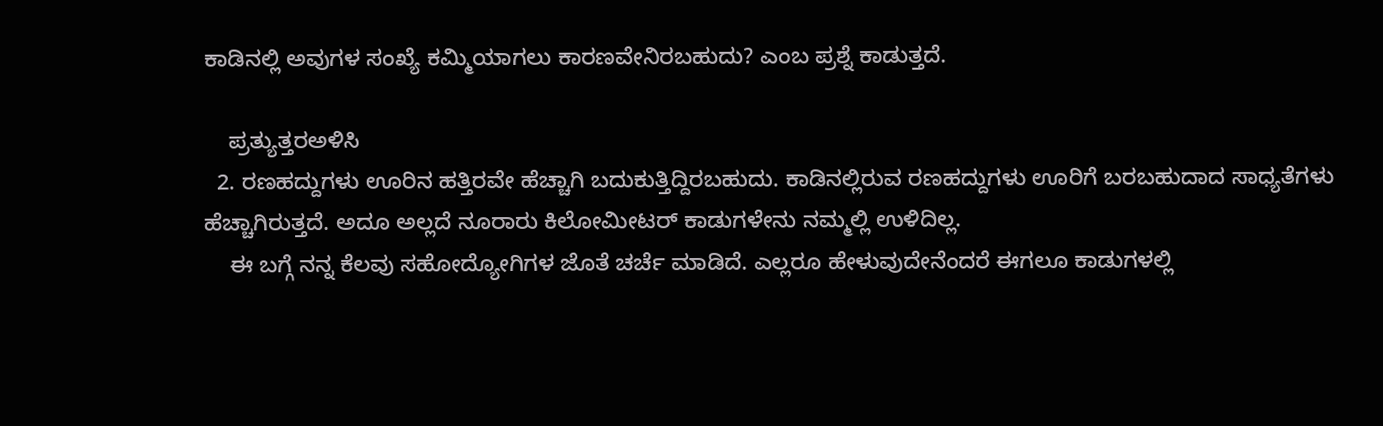ಕಾಡಿನಲ್ಲಿ ಅವುಗಳ ಸಂಖ್ಯೆ ಕಮ್ಮಿಯಾಗಲು ಕಾರಣವೇನಿರಬಹುದು? ಎಂಬ ಪ್ರಶ್ನೆ ಕಾಡುತ್ತದೆ.

    ಪ್ರತ್ಯುತ್ತರಅಳಿಸಿ
  2. ರಣಹದ್ದುಗಳು ಊರಿನ ಹತ್ತಿರವೇ ಹೆಚ್ಚಾಗಿ ಬದುಕುತ್ತಿದ್ದಿರಬಹುದು. ಕಾಡಿನಲ್ಲಿರುವ ರಣಹದ್ದುಗಳು ಊರಿಗೆ ಬರಬಹುದಾದ ಸಾಧ್ಯತೆಗಳು ಹೆಚ್ಚಾಗಿರುತ್ತದೆ. ಅದೂ ಅಲ್ಲದೆ ನೂರಾರು ಕಿಲೋಮೀಟರ್ ಕಾಡುಗಳೇನು ನಮ್ಮಲ್ಲಿ ಉಳಿದಿಲ್ಲ.
    ಈ ಬಗ್ಗೆ ನನ್ನ ಕೆಲವು ಸಹೋದ್ಯೋಗಿಗಳ ಜೊತೆ ಚರ್ಚೆ ಮಾಡಿದೆ. ಎಲ್ಲರೂ ಹೇಳುವುದೇನೆಂದರೆ ಈಗಲೂ ಕಾಡುಗಳಲ್ಲಿ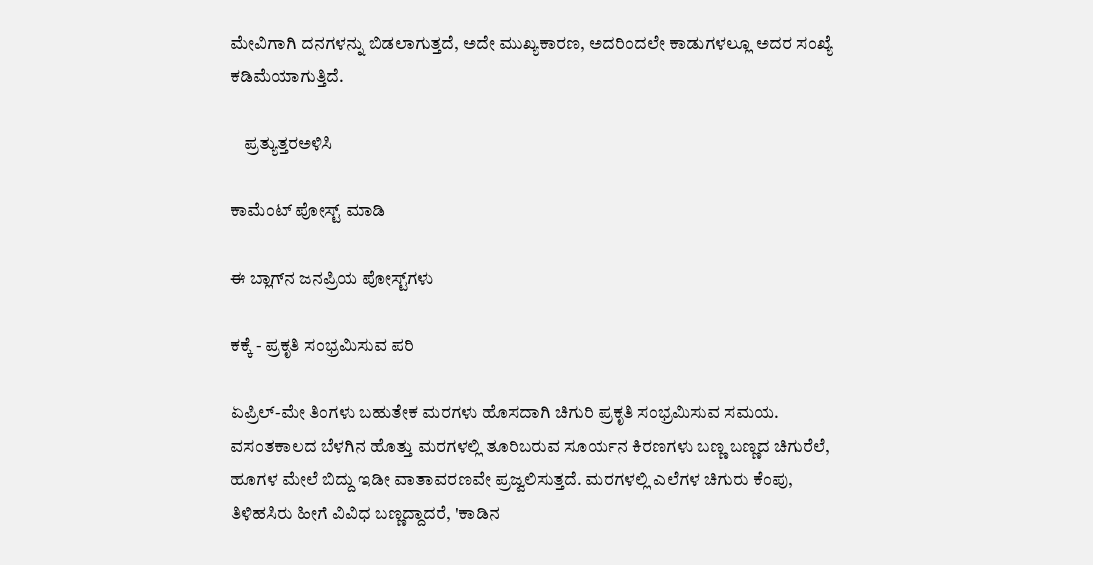ಮೇವಿಗಾಗಿ ದನಗಳನ್ನು ಬಿಡಲಾಗುತ್ತದೆ, ಅದೇ ಮುಖ್ಯಕಾರಣ, ಅದರಿಂದಲೇ ಕಾಡುಗಳಲ್ಲೂ ಅದರ ಸಂಖ್ಯೆ ಕಡಿಮೆಯಾಗುತ್ತಿದೆ.

    ಪ್ರತ್ಯುತ್ತರಅಳಿಸಿ

ಕಾಮೆಂಟ್‌‌ ಪೋಸ್ಟ್‌ ಮಾಡಿ

ಈ ಬ್ಲಾಗ್‌ನ ಜನಪ್ರಿಯ ಪೋಸ್ಟ್‌ಗಳು

ಕಕ್ಕೆ - ಪ್ರಕೃತಿ ಸಂಭ್ರಮಿಸುವ ಪರಿ

ಏಪ್ರಿಲ್-ಮೇ ತಿಂಗಳು ಬಹುತೇಕ ಮರಗಳು ಹೊಸದಾಗಿ‌ ಚಿಗುರಿ ಪ್ರಕೃತಿ ಸಂಭ್ರಮಿಸುವ ಸಮಯ. ವಸಂತಕಾಲದ ಬೆಳಗಿನ ಹೊತ್ತು ಮರಗಳಲ್ಲಿ ತೂರಿಬರುವ ಸೂರ್ಯನ ಕಿರಣಗಳು ಬಣ್ಣ ಬಣ್ಣದ ಚಿಗುರೆಲೆ, ಹೂಗಳ ಮೇಲೆ ಬಿದ್ದು ಇಡೀ ವಾತಾವರಣವೇ ಪ್ರಜ್ವಲಿಸುತ್ತದೆ. ಮರಗಳಲ್ಲಿ ಎಲೆಗಳ ಚಿಗುರು ಕೆಂಪು, ತಿಳಿಹಸಿರು ಹೀಗೆ‌ ವಿವಿಧ ಬಣ್ಣದ್ದಾದರೆ, 'ಕಾಡಿನ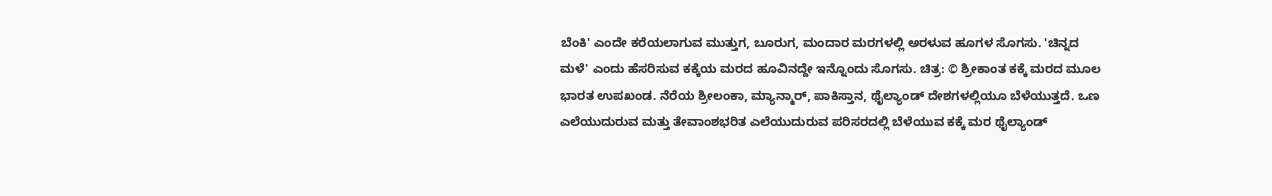ಬೆಂಕಿ' ಎಂದೇ ಕರೆಯಲಾಗುವ ಮುತ್ತುಗ, ಬೂರುಗ, ಮಂದಾರ ಮರಗಳಲ್ಲಿ ಅರಳುವ ಹೂಗಳ ಸೊಗಸು. 'ಚಿನ್ನದ ಮಳೆ' ಎಂದು ಹೆಸರಿಸುವ ಕಕ್ಕೆಯ ಮರದ ಹೂವಿನದ್ದೇ ಇನ್ನೊಂದು‌ ಸೊಗಸು. ಚಿತ್ರ: © ಶ್ರೀಕಾಂತ ಕಕ್ಕೆ ಮರದ ಮೂಲ ಭಾರತ ಉಪಖಂಡ. ನೆರೆಯ ಶ್ರೀಲಂಕಾ, ಮ್ಯಾನ್ಮಾರ್, ಪಾಕಿಸ್ತಾನ, ಥೈಲ್ಯಾಂಡ್ ದೇಶಗಳಲ್ಲಿಯೂ ಬೆಳೆಯುತ್ತದೆ. ಒಣ ಎಲೆಯುದುರುವ ಮತ್ತು ತೇವಾಂಶಭರಿತ ಎಲೆಯುದುರುವ ಪರಿಸರದಲ್ಲಿ‌ ಬೆಳೆಯುವ ಕಕ್ಕೆ ಮರ ಥೈಲ್ಯಾಂಡ್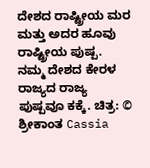ದೇಶದ ರಾಷ್ಟ್ರೀಯ ಮರ ಮತ್ತು ಅದರ ಹೂವು ರಾಷ್ಟ್ರೀಯ ಪುಷ್ಪ. ನಮ್ಮ ದೇಶದ ಕೇರಳ ರಾಜ್ಯದ ರಾಜ್ಯ ಪುಷ್ಪವೂ ಕಕ್ಕೆ. ಚಿತ್ರ: © ಶ್ರೀಕಾಂತ Cassia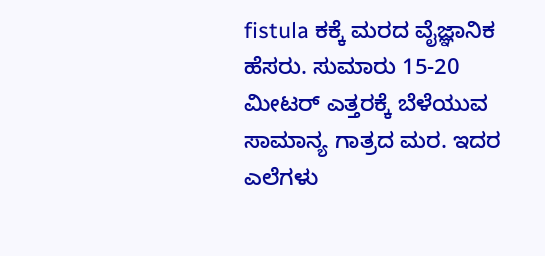fistula ಕಕ್ಕೆ ಮರದ ವೈಜ್ಞಾನಿಕ ಹೆಸರು. ಸುಮಾರು 15-20 ಮೀಟರ್ ಎತ್ತರಕ್ಕೆ ಬೆಳೆಯುವ ಸಾಮಾನ್ಯ ಗಾತ್ರದ ಮರ. ಇದರ ಎಲೆಗಳು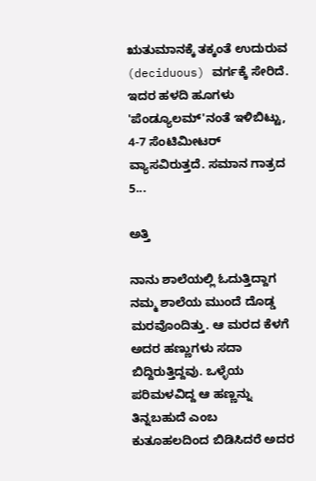ಋತುಮಾನಕ್ಕೆ‌ ತಕ್ಕಂತೆ ಉದುರುವ (deciduous) ವರ್ಗಕ್ಕೆ ಸೇರಿದೆ. ಇದರ ಹಳದಿ ಹೂಗಳು 'ಪೆಂಡ್ಯೂಲಮ್'ನಂತೆ ಇಳಿಬಿಟ್ಟು, 4-7 ಸೆಂಟಿಮೀಟರ್ ವ್ಯಾಸವಿರುತ್ತದೆ. ಸಮಾನ ಗಾತ್ರದ 5...

ಅತ್ತಿ

ನಾನು ಶಾಲೆಯಲ್ಲಿ ಓದುತ್ತಿದ್ದಾಗ ನಮ್ಮ ಶಾಲೆಯ ಮುಂದೆ ದೊಡ್ಡ ಮರವೊಂದಿತ್ತು. ಆ ಮರದ ಕೆಳಗೆ ಅದರ ಹಣ್ಣುಗಳು ಸದಾ ಬಿದ್ದಿರುತ್ತಿದ್ದವು. ಒಳ್ಳೆಯ ಪರಿಮಳವಿದ್ದ ಆ ಹಣ್ಣನ್ನು ತಿನ್ನಬಹುದೆ ಎಂಬ ಕುತೂಹಲದಿಂದ ಬಿಡಿಸಿದರೆ ಅದರ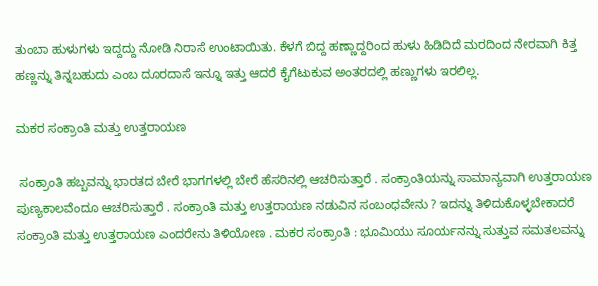ತುಂಬಾ ಹುಳುಗಳು ಇದ್ದದ್ದು ನೋಡಿ ನಿರಾಸೆ ಉಂಟಾಯಿತು. ಕೆಳಗೆ ಬಿದ್ದ ಹಣ್ಣಾದ್ದರಿಂದ ಹುಳು ಹಿಡಿದಿದೆ ಮರದಿಂದ ನೇರವಾಗಿ ಕಿತ್ತ ಹಣ್ಣನ್ನು ತಿನ್ನಬಹುದು ಎಂಬ ದೂರದಾಸೆ ಇನ್ನೂ ಇತ್ತು ಆದರೆ ಕೈಗೆಟುಕುವ ಅಂತರದಲ್ಲಿ ಹಣ್ಣುಗಳು ಇರಲಿಲ್ಲ.

ಮಕರ ಸಂಕ್ರಾಂತಿ ಮತ್ತು ಉತ್ತರಾಯಣ

 ಸಂಕ್ರಾಂತಿ ಹಬ್ಬವನ್ನು ಭಾರತದ ಬೇರೆ ಭಾಗಗಳಲ್ಲಿ ಬೇರೆ ಹೆಸರಿನಲ್ಲಿ ಆಚರಿಸುತ್ತಾರೆ . ಸಂಕ್ರಾಂತಿಯನ್ನು ಸಾಮಾನ್ಯವಾಗಿ ಉತ್ತರಾಯಣ ಪುಣ್ಯಕಾಲವೆಂದೂ ಆಚರಿಸುತ್ತಾರೆ . ಸಂಕ್ರಾಂತಿ ಮತ್ತು ಉತ್ತರಾಯಣ ನಡುವಿನ ಸಂಬಂಧವೇನು ? ಇದನ್ನು ತಿಳಿದುಕೊಳ್ಳಬೇಕಾದರೆ ಸಂಕ್ರಾಂತಿ ಮತ್ತು ಉತ್ತರಾಯಣ ಎಂದರೇನು ತಿಳಿಯೋಣ . ಮಕರ ಸಂಕ್ರಾಂತಿ : ಭೂಮಿಯು ಸೂರ್ಯನನ್ನು ಸುತ್ತುವ ಸಮತಲವನ್ನು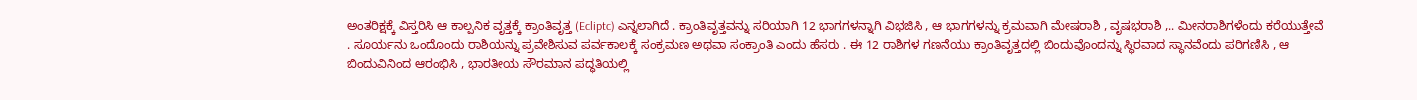ಅಂತರಿಕ್ಷಕ್ಕೆ ವಿಸ್ತರಿಸಿ ಆ ಕಾಲ್ಪನಿಕ ವೃತ್ತಕ್ಕೆ ಕ್ರಾಂತಿವೃತ್ತ (Ecliptc) ಎನ್ನಲಾಗಿದೆ . ಕ್ರಾಂತಿವೃತ್ತವನ್ನು ಸರಿಯಾಗಿ 12 ಭಾಗಗಳನ್ನಾಗಿ ವಿಭಜಿಸಿ , ಆ ಭಾಗಗಳನ್ನು ಕ್ರಮವಾಗಿ ಮೇಷರಾಶಿ , ವೃಷಭರಾಶಿ ,.. ಮೀನರಾಶಿಗಳೆಂದು ಕರೆಯುತ್ತೇವೆ . ಸೂರ್ಯನು ಒಂದೊಂದು ರಾಶಿಯನ್ನು ಪ್ರವೇಶಿಸುವ ಪರ್ವಕಾಲಕ್ಕೆ ಸಂಕ್ರಮಣ ಅಥವಾ ಸಂಕ್ರಾಂತಿ ಎಂದು ಹೆಸರು . ಈ 12 ರಾಶಿಗಳ ಗಣನೆಯು ಕ್ರಾಂತಿವೃತ್ತದಲ್ಲಿ ಬಿಂದುವೊಂದನ್ನು ಸ್ಥಿರವಾದ ಸ್ಥಾನವೆಂದು ಪರಿಗಣಿಸಿ , ಆ ಬಿಂದುವಿನಿಂದ ಆರಂಭಿಸಿ , ಭಾರತೀಯ ಸೌರಮಾನ ಪದ್ಧತಿಯಲ್ಲಿ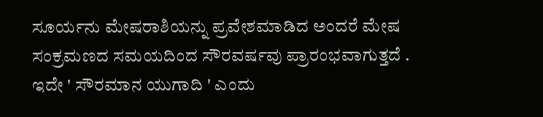ಸೂರ್ಯನು ಮೇಷರಾಶಿಯನ್ನು ಪ್ರವೇಶಮಾಡಿದ ಅಂದರೆ ಮೇಷ ಸಂಕ್ರಮಣದ ಸಮಯದಿಂದ ಸೌರವರ್ಷವು ಪ್ರಾರಂಭವಾಗುತ್ತದೆ . ಇದೇ ' ಸೌರಮಾನ ಯುಗಾದಿ ' ಎಂದು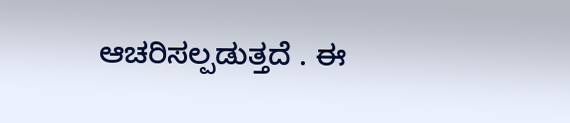ಆಚರಿಸಲ್ಪಡುತ್ತದೆ . ಈ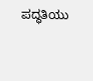ಪದ್ಧತಿಯು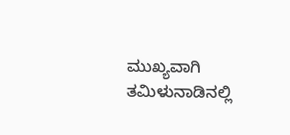ಮುಖ್ಯವಾಗಿ ತಮಿಳುನಾಡಿನಲ್ಲಿ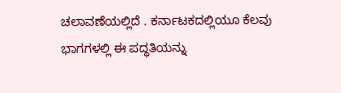ಚಲಾವಣೆಯಲ್ಲಿದೆ . ಕರ್ನಾಟಕದಲ್ಲಿಯೂ ಕೆಲವು ಭಾಗಗಳಲ್ಲಿ ಈ ಪದ್ಧತಿಯನ್ನು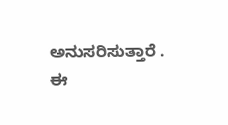ಅನುಸರಿಸುತ್ತಾರೆ . ಈ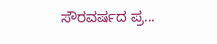ಸೌರವರ್ಷದ ಪ್ರ...